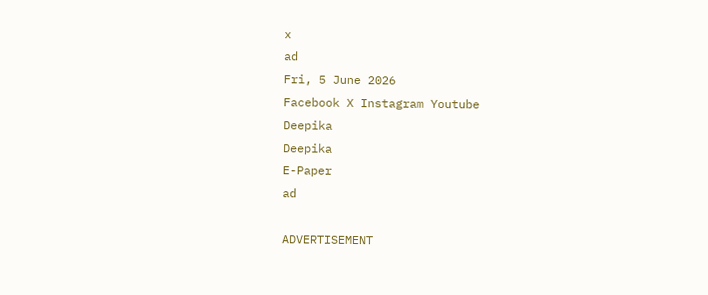x
ad
Fri, 5 June 2026
Facebook X Instagram Youtube
Deepika
Deepika
E-Paper
ad

ADVERTISEMENT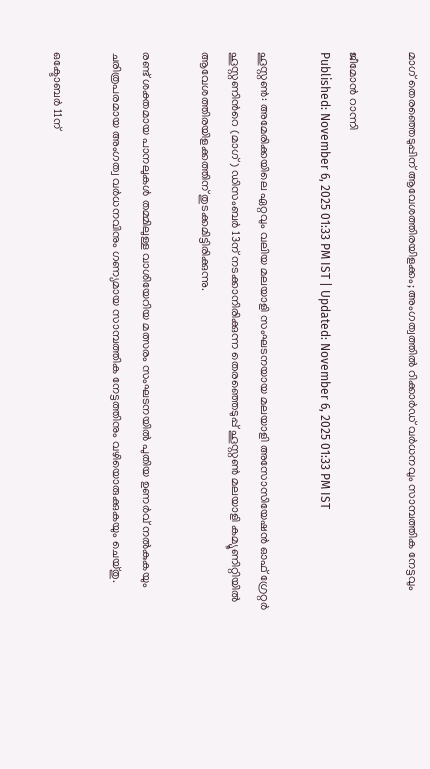മാഗ് തെരഞ്ഞെടുപ്പിന് ആവേശത്തിരയിളക്കം; അംഗത്വത്തിൽ റിക്കാർഡ് വർധനവും സാമ്പത്തിക നേട്ടവും

ജീമോൻ റാന്നി
Published: November 6, 2025 01:33 PM IST | Updated: November 6, 2025 01:33 PM IST

ഹൂസ്റ്റൺ: അമേരിക്കയിലെ ഏറ്റവും വലിയ മലയാളി സംഘടനയായ മലയാളി അസോസിയേഷൻ ഓഫ് ഗ്രേറ്റർ ഹൂസ്റ്റണിന്‍റെ (മാഗ്) ഡിസംബർ 13ന് നടക്കാനിരിക്കുന്ന തെരഞ്ഞെടുപ്പ് ഹൂസ്റ്റൺ മലയാളി കമ്യൂണിറ്റിയിൽ ആവേശത്തിരയിളക്കത്തിന് തുടക്കമിട്ടിരിക്കുന്നു.

രണ്ട് ശക്തമായ പാനലുകൾ തമ്മിലുള്ള വാശിയേറിയ മത്സരം സംഘടനയിൽ പുതിയ ഉണർവ് നൽകുകയും ചരിത്രപരമായ അംഗത്വ വർധനവിനും ഗണ്യമായ സാമ്പത്തിക നേട്ടത്തിനും വഴിയൊരുക്കുകയും ചെയ്തു.

ഒക്ടോബർ 11ന്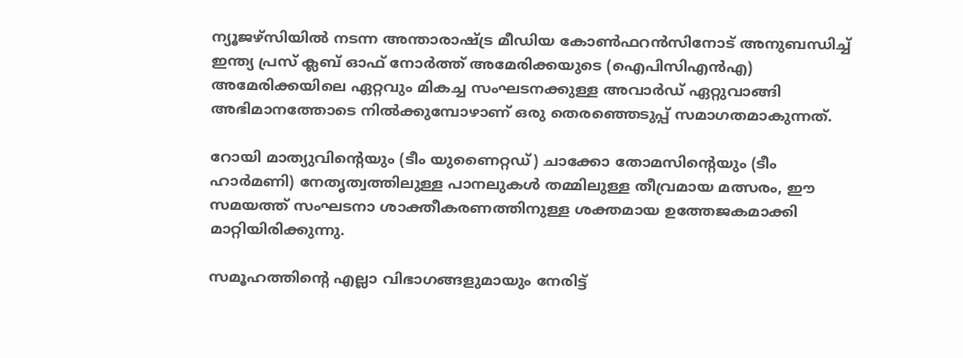ന്യൂജഴ്സിയിൽ നടന്ന അന്താരാഷ്ട്ര മീഡിയ കോൺഫറൻസിനോട് അനുബന്ധിച്ച് ഇന്ത്യ പ്രസ് ക്ലബ് ഓഫ് നോർത്ത് അമേരിക്കയുടെ (ഐപിസിഎൻഎ) അമേരിക്കയിലെ ഏറ്റവും മികച്ച സംഘടനക്കുള്ള അവാർഡ് ഏറ്റുവാങ്ങി അഭിമാനത്തോടെ നിൽക്കുമ്പോഴാണ് ഒരു തെരഞ്ഞെടുപ്പ് സമാഗതമാകുന്നത്.

റോയി മാത്യുവിന്‍റെയും (ടീം യുണൈറ്റഡ്) ചാക്കോ തോമസിന്‍റെയും (ടീം ഹാർമണി) നേതൃത്വത്തിലുള്ള പാനലുകൾ തമ്മിലുള്ള തീവ്രമായ മത്സരം, ഈ സമയത്ത് സംഘടനാ ശാക്തീകരണത്തിനുള്ള ശക്തമായ ഉത്തേജകമാക്കി മാറ്റിയിരിക്കുന്നു.

സമൂഹത്തിന്‍റെ എല്ലാ വിഭാഗങ്ങളുമായും നേരിട്ട്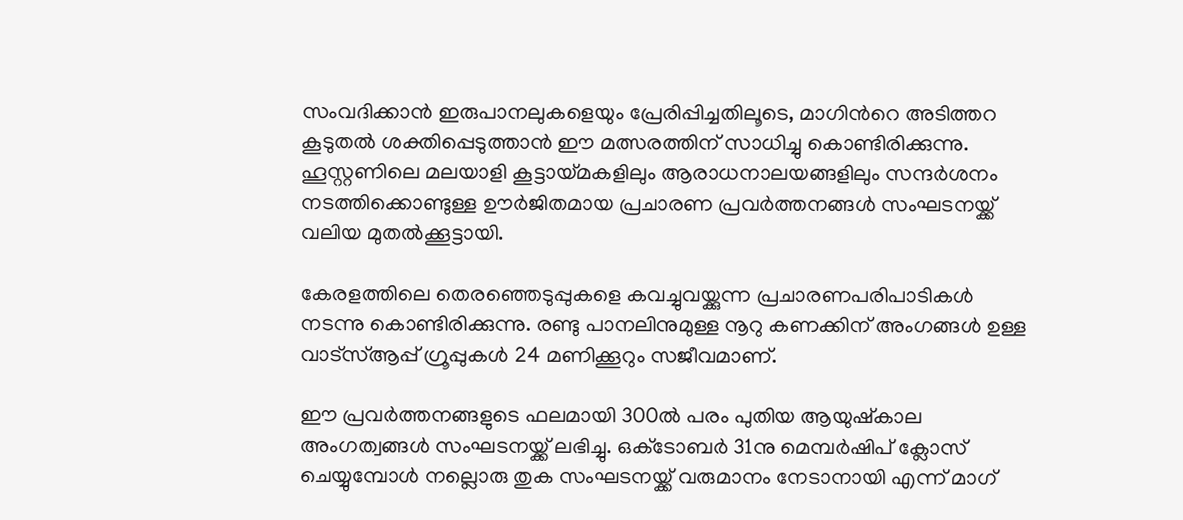സംവദിക്കാൻ ഇരുപാനലുകളെയും പ്രേരിപ്പിച്ചതിലൂടെ, മാഗിന്‍റെ അടിത്തറ കൂടുതൽ ശക്തിപ്പെടുത്താൻ ഈ മത്സരത്തിന് സാധിച്ചു കൊണ്ടിരിക്കുന്നു. ഹൂസ്റ്റണിലെ മലയാളി കൂട്ടായ്മകളിലും ആരാധനാലയങ്ങളിലും സന്ദർശനം നടത്തിക്കൊണ്ടുള്ള ഊർജിതമായ പ്രചാരണ പ്രവർത്തനങ്ങൾ സംഘടനയ്ക്ക് വലിയ മുതൽക്കൂട്ടായി.

കേരളത്തിലെ തെരഞ്ഞെടുപ്പുകളെ കവച്ചുവയ്ക്കുന്ന പ്രചാരണപരിപാടികൾ നടന്നു കൊണ്ടിരിക്കുന്നു. രണ്ടു പാനലിനുമുള്ള നൂറു കണക്കിന് അംഗങ്ങൾ ഉള്ള വാട്സ്ആപ്പ് ഗ്രൂപ്പുകൾ 24 മണിക്കൂറും സജീവമാണ്.

ഈ പ്രവർത്തനങ്ങളുടെ ഫലമായി 300ൽ പരം പുതിയ ആയുഷ്കാല അംഗത്വങ്ങൾ സംഘടനയ്ക്ക് ലഭിച്ചു. ഒക്‌ടോബർ 31നു മെമ്പർഷിപ് ക്ലോസ് ചെയ്യുമ്പോൾ നല്ലൊരു തുക സംഘടനയ്ക്ക് വരുമാനം നേടാനായി എന്ന് മാഗ്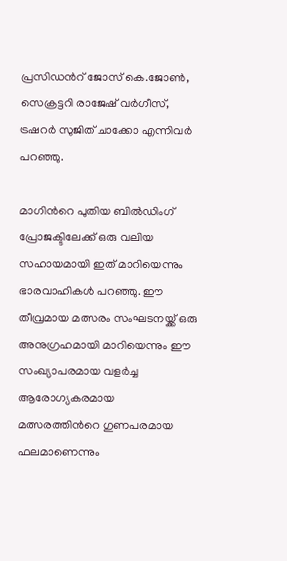പ്രസിഡന്‍റ് ജോസ് കെ.ജോൺ, സെക്രട്ടറി രാജേഷ് വർഗീസ്, ട്രഷറർ സുജിത് ചാക്കോ എന്നിവർ പറഞ്ഞു.

മാഗിന്‍റെ പുതിയ ബിൽഡിംഗ് പ്രോജക്ടിലേക്ക് ഒരു വലിയ സഹായമായി ഇത് മാറിയെന്നും ഭാരവാഹികൾ പറഞ്ഞു. ഈ തീവ്രമായ മത്സരം സംഘടനയ്ക്ക് ഒരു അനുഗ്രഹമായി മാറിയെന്നും ഈ സംഖ്യാപരമായ വളർച്ച ആരോഗ്യകരമായ മത്സരത്തിന്‍റെ ഗുണപരമായ ഫലമാണെന്നും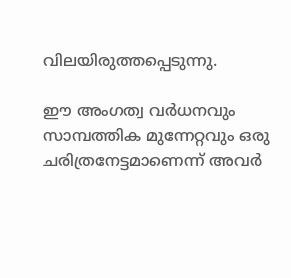വിലയിരുത്തപ്പെടുന്നു.

ഈ അംഗത്വ വർധനവും സാമ്പത്തിക മുന്നേറ്റവും ഒരു ചരിത്രനേട്ടമാണെന്ന് അവർ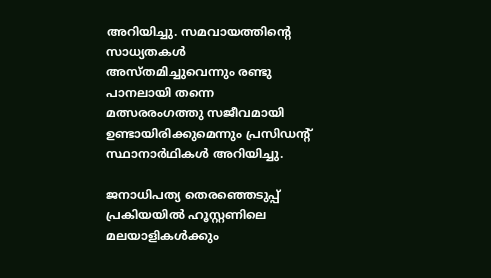അറിയിച്ചു. സമവായത്തിന്‍റെ സാധ്യതകൾ അസ്തമിച്ചുവെന്നും രണ്ടു പാനലായി തന്നെ മത്സരരംഗത്തു സജീവമായി ഉണ്ടായിരിക്കുമെന്നും പ്രസിഡന്‍റ് സ്ഥാനാർഥികൾ അറിയിച്ചു.

ജനാധിപത്യ തെരഞ്ഞെടുപ്പ് പ്രകിയയിൽ ഹൂസ്റ്റണിലെ മലയാളികൾക്കും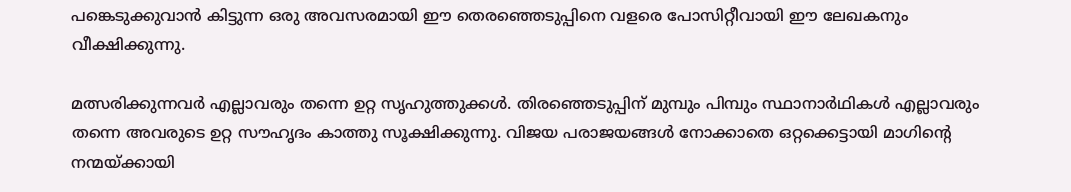പങ്കെടുക്കുവാൻ കിട്ടുന്ന ഒരു അവസരമായി ഈ തെരഞ്ഞെടുപ്പിനെ വളരെ പോസിറ്റീവായി ഈ ലേഖകനും വീക്ഷിക്കുന്നു.

മത്സരിക്കുന്നവർ എല്ലാവരും തന്നെ ഉറ്റ സൃഹുത്തുക്കൾ. തിരഞ്ഞെടുപ്പിന് മുമ്പും പിമ്പും സ്ഥാനാർഥികൾ എല്ലാവരും തന്നെ അവരുടെ ഉറ്റ സൗഹൃദം കാത്തു സൂക്ഷിക്കുന്നു. വിജയ പരാജയങ്ങൾ നോക്കാതെ ഒറ്റക്കെട്ടായി മാഗിന്‍റെ നന്മയ്ക്കായി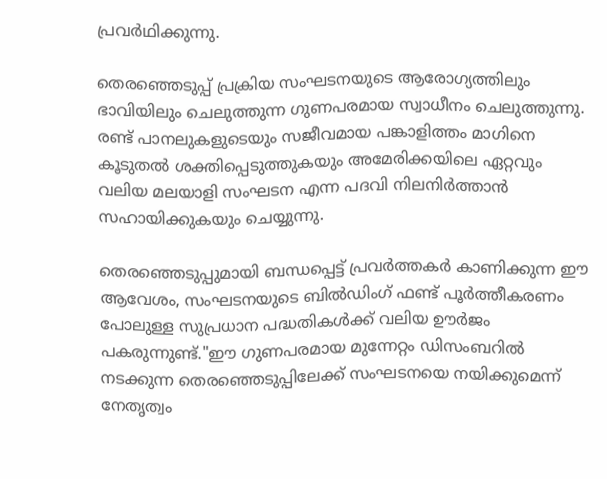പ്രവർഥിക്കുന്നു.

തെരഞ്ഞെടുപ്പ് പ്രക്രിയ സംഘടനയുടെ ആരോഗ്യത്തിലും ഭാവിയിലും ചെലുത്തുന്ന ഗുണപരമായ സ്വാധീനം ചെലുത്തുന്നു. രണ്ട് പാനലുകളുടെയും സജീവമായ പങ്കാളിത്തം മാഗിനെ കൂടുതൽ ശക്തിപ്പെടുത്തുകയും അമേരിക്കയിലെ ഏറ്റവും വലിയ മലയാളി സംഘടന എന്ന പദവി നിലനിർത്താൻ സഹായിക്കുകയും ചെയ്യുന്നു.

തെരഞ്ഞെടുപ്പുമായി ബന്ധപ്പെട്ട് പ്രവർത്തകർ കാണിക്കുന്ന ഈ ആവേശം, സംഘടനയുടെ ബിൽഡിംഗ് ഫണ്ട് പൂർത്തീകരണം പോലുള്ള സുപ്രധാന പദ്ധതികൾക്ക് വലിയ ഊർജം പകരുന്നുണ്ട്."ഈ ഗുണപരമായ മുന്നേറ്റം ഡിസംബറിൽ നടക്കുന്ന തെരഞ്ഞെടുപ്പിലേക്ക് സംഘടനയെ നയിക്കുമെന്ന് നേതൃത്വം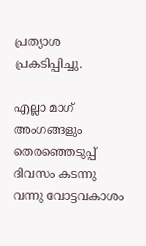പ്രത്യാശ പ്രകടിപ്പിച്ചു.

എല്ലാ മാഗ് അംഗങ്ങളും തെരഞ്ഞെടുപ്പ് ദിവസം കടന്നു വന്നു വോട്ടവകാശം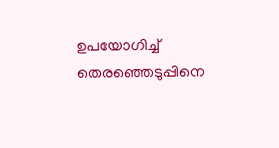ഉപയോഗിച്ച് തെരഞ്ഞെടുപ്പിനെ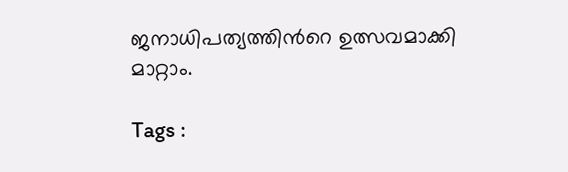ജനാധിപത്യത്തിന്‍റെ ഉത്സവമാക്കി മാറ്റാം.

Tags :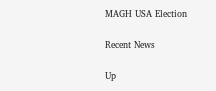MAGH USA Election

Recent News

Up